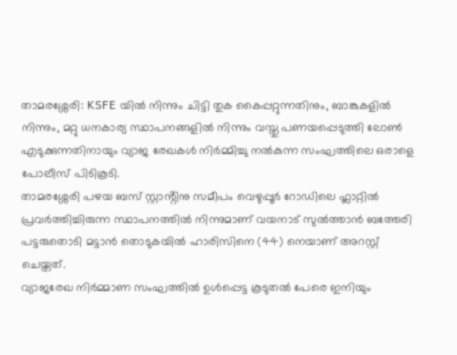താമരശ്ശേരി: KSFE യിൽ നിന്നും ചിട്ടി തുക കൈപ്പറ്റുന്നതിനും, ബാങ്കുകളിൽ നിന്നും, മറ്റു ധനകാര്യ സ്ഥാപനങ്ങളിൽ നിന്നും വസ്തു പണയപ്പെടുത്തി ലോൺ എടുക്കുന്നതിനായും വ്യാജ രേഖകൾ നിർമ്മിച്ചു നൽകുന്ന സംഘത്തിലെ ഒരാളെ പോലീസ് പിടികൂടി.
താമരശ്ശേരി പഴയ ബസ് സ്റ്റാൻ്റിനു സമീപം വെഴുപ്പൂർ റോഡിലെ ഫ്ലാറ്റിൽ പ്രവർത്തിച്ചിരുന്ന സ്ഥാപനത്തിൽ നിന്നുമാണ് വയനാട് സുൽത്താൻ ബത്തേരി
പട്ടരുതൊടി മട്ടാൻ തൊടുകയിൽ ഹാരിസിനെ (44) നെയാണ് അറസ്റ്റ് ചെയ്തത്.
വ്യാജരേഖ നിർമ്മാണ സംഘത്തിൽ ഉൾപ്പെട്ട കൂടുതൽ പേരെ ഇനിയും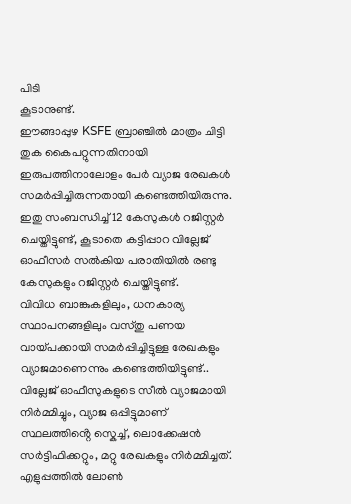പിടി
കൂടാനുണ്ട്.
ഈങ്ങാപ്പുഴ KSFE ബ്രാഞ്ചിൽ മാത്രം ചിട്ടി തുക കൈപറ്റുന്നതിനായി ഇരുപത്തിനാലോളം പേർ വ്യാജ രേഖകൾ സമർപ്പിച്ചിരുന്നതായി കണ്ടെത്തിയിരുന്നു.
ഇതു സംബന്ധിച്ച് 12 കേസുകൾ റജിസ്റ്റർ ചെയ്തിട്ടുണ്ട്, കൂടാതെ കട്ടിപ്പാറ വില്ലേജ് ഓഫീസർ സൽകിയ പരാതിയിൽ രണ്ടു കേസുകളും റജിസ്റ്റർ ചെയ്തിട്ടുണ്ട്.
വിവിധ ബാങ്കുകളിലും, ധനകാര്യ സ്ഥാപനങ്ങളിലും വസ്തു പണയ വായ്പക്കായി സമർപ്പിച്ചിട്ടുള്ള രേഖകളും വ്യാജമാണെന്നും കണ്ടെത്തിയിട്ടുണ്ട്..
വില്ലേജ് ഓഫീസുകളുടെ സീൽ വ്യാജമായി നിർമ്മിച്ചും, വ്യാജ ഒപ്പിട്ടുമാണ് സ്ഥലത്തിൻ്റെ സ്കെച്ച്, ലൊക്കേഷൻ സർട്ടിഫിക്കറ്റും, മറ്റു രേഖകളും നിർമ്മിച്ചത്.
എളുപ്പത്തിൽ ലോൺ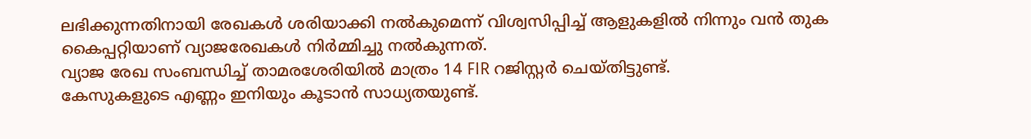ലഭിക്കുന്നതിനായി രേഖകൾ ശരിയാക്കി നൽകുമെന്ന് വിശ്വസിപ്പിച്ച് ആളുകളിൽ നിന്നും വൻ തുക കൈപ്പറ്റിയാണ് വ്യാജരേഖകൾ നിർമ്മിച്ചു നൽകുന്നത്.
വ്യാജ രേഖ സംബന്ധിച്ച് താമരശേരിയിൽ മാത്രം 14 FIR റജിസ്റ്റർ ചെയ്തിട്ടുണ്ട്.
കേസുകളുടെ എണ്ണം ഇനിയും കൂടാൻ സാധ്യതയുണ്ട്.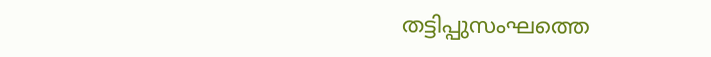തട്ടിപ്പുസംഘത്തെ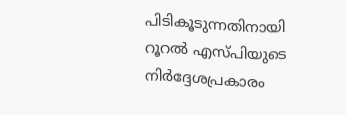പിടികൂടുന്നതിനായി റൂറൽ എസ്പിയുടെ നിർദ്ദേശപ്രകാരം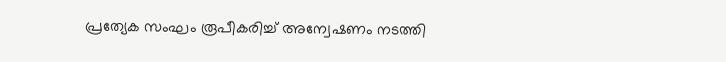പ്രത്യേക സംഘം രൂപീകരിച്ച് അന്വേഷണം നടത്തി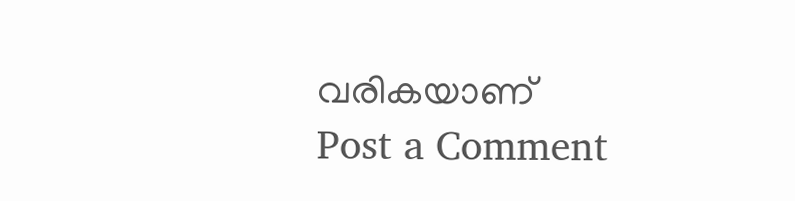വരികയാണ്
Post a Comment